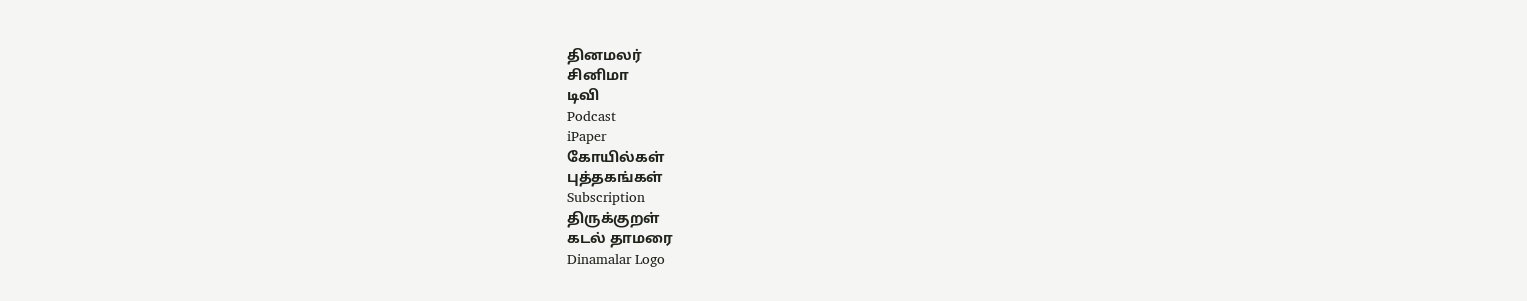தினமலர்
சினிமா
டிவி
Podcast
iPaper
கோயில்கள்
புத்தகங்கள்
Subscription
திருக்குறள்
கடல் தாமரை
Dinamalar Logo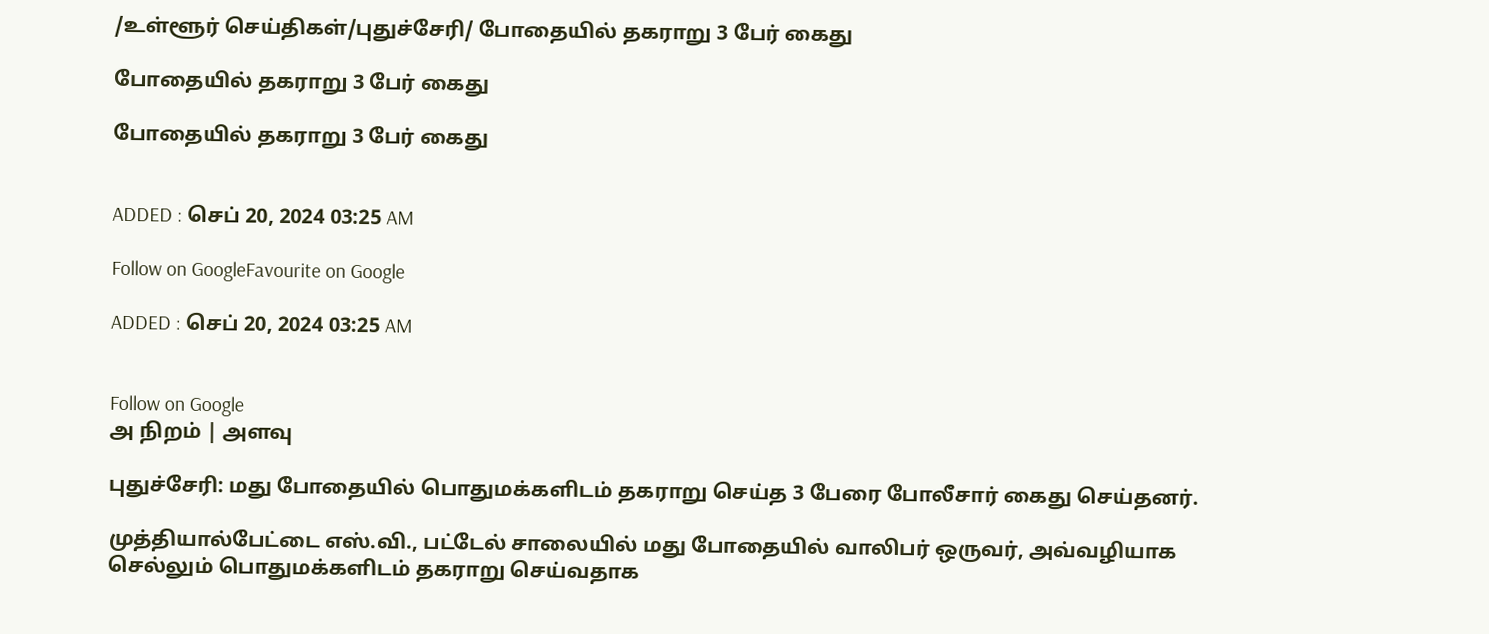/உள்ளூர் செய்திகள்/புதுச்சேரி/ போதையில் தகராறு 3 பேர் கைது

போதையில் தகராறு 3 பேர் கைது

போதையில் தகராறு 3 பேர் கைது


ADDED : செப் 20, 2024 03:25 AM

Follow on GoogleFavourite on Google

ADDED : செப் 20, 2024 03:25 AM


Follow on Google
அ நிறம் | அளவு

புதுச்சேரி: மது போதையில் பொதுமக்களிடம் தகராறு செய்த 3 பேரை போலீசார் கைது செய்தனர்.

முத்தியால்பேட்டை எஸ்.வி., பட்டேல் சாலையில் மது போதையில் வாலிபர் ஒருவர், அவ்வழியாக செல்லும் பொதுமக்களிடம் தகராறு செய்வதாக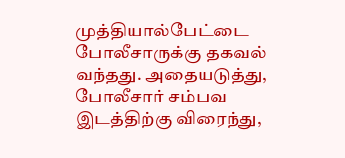முத்தியால்பேட்டை போலீசாருக்கு தகவல் வந்தது. அதையடுத்து, போலீசார் சம்பவ இடத்திற்கு விரைந்து,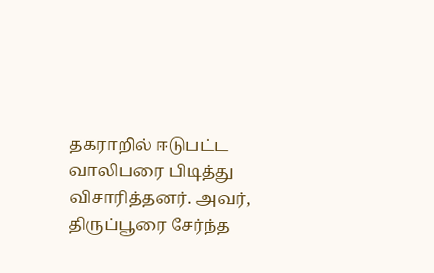தகராறில் ஈடுபட்ட வாலிபரை பிடித்து விசாரித்தனர். அவர், திருப்பூரை சேர்ந்த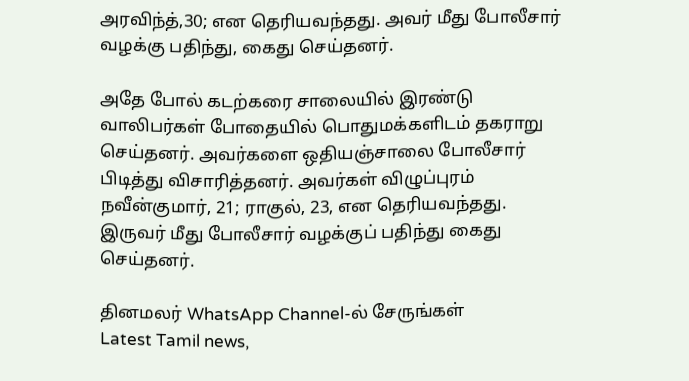அரவிந்த்,30; என தெரியவந்தது. அவர் மீது போலீசார் வழக்கு பதிந்து, கைது செய்தனர்.

அதே போல் கடற்கரை சாலையில் இரண்டு வாலிபர்கள் போதையில் பொதுமக்களிடம் தகராறு செய்தனர். அவர்களை ஒதியஞ்சாலை போலீசார் பிடித்து விசாரித்தனர். அவர்கள் விழுப்புரம் நவீன்குமார், 21; ராகுல், 23, என தெரியவந்தது. இருவர் மீது போலீசார் வழக்குப் பதிந்து கைது செய்தனர்.

தினமலர் WhatsApp Channel-ல் சேருங்கள்
Latest Tamil news,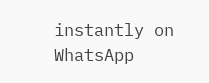instantly on WhatsApp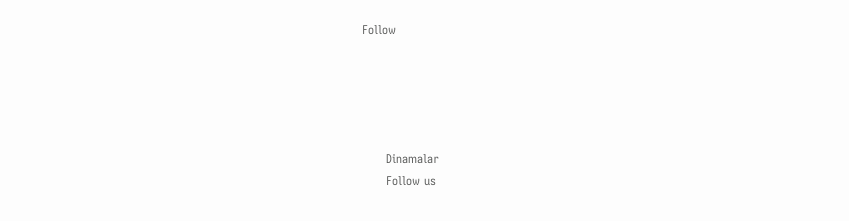Follow





      Dinamalar
      Follow us